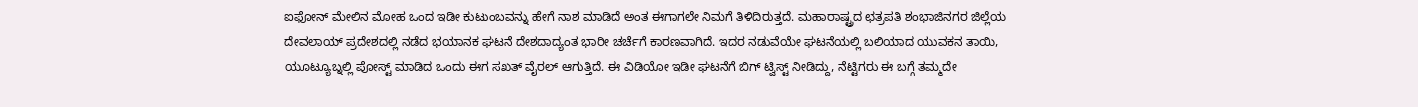ಐಫೋನ್ ಮೇಲಿನ ಮೋಹ ಒಂದ ಇಡೀ ಕುಟುಂಬವನ್ನು ಹೇಗೆ ನಾಶ ಮಾಡಿದೆ ಅಂತ ಈಗಾಗಲೇ ನಿಮಗೆ ತಿಳಿದಿರುತ್ತದೆ. ಮಹಾರಾಷ್ಟ್ರದ ಛತ್ರಪತಿ ಶಂಭಾಜಿನಗರ ಜಿಲ್ಲೆಯ ದೇವಲಾಯ್ ಪ್ರದೇಶದಲ್ಲಿ ನಡೆದ ಭಯಾನಕ ಘಟನೆ ದೇಶದಾದ್ಯಂತ ಭಾರೀ ಚರ್ಚೆಗೆ ಕಾರಣವಾಗಿದೆ. ಇದರ ನಡುವೆಯೇ ಘಟನೆಯಲ್ಲಿ ಬಲಿಯಾದ ಯುವಕನ ತಾಯಿ, ಯೂಟ್ಯೂಬ್ನಲ್ಲಿ ಪೋಸ್ಟ್ ಮಾಡಿದ ಒಂದು ಈಗ ಸಖತ್ ವೈರಲ್ ಆಗುತ್ತಿದೆ. ಈ ವಿಡಿಯೋ ಇಡೀ ಘಟನೆಗೆ ಬಿಗ್ ಟ್ವಿಸ್ಟ್ ನೀಡಿದ್ದು, ನೆಟ್ಟಿಗರು ಈ ಬಗ್ಗೆ ತಮ್ಮದೇ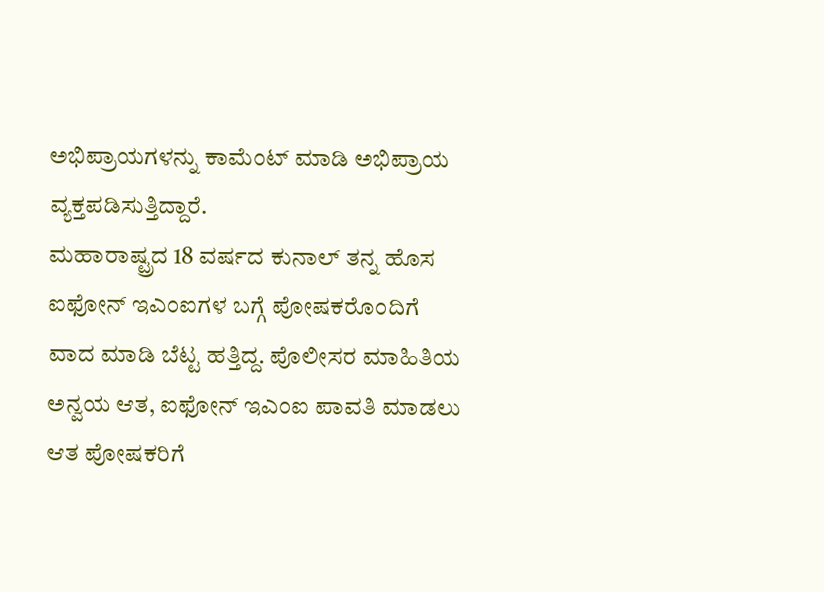ಅಭಿಪ್ರಾಯಗಳನ್ನು ಕಾಮೆಂಟ್ ಮಾಡಿ ಅಭಿಪ್ರಾಯ ವ್ಯಕ್ತಪಡಿಸುತ್ತಿದ್ದಾರೆ.
ಮಹಾರಾಷ್ಟ್ರದ 18 ವರ್ಷದ ಕುನಾಲ್ ತನ್ನ ಹೊಸ ಐಫೋನ್ ಇಎಂಐಗಳ ಬಗ್ಗೆ ಪೋಷಕರೊಂದಿಗೆ ವಾದ ಮಾಡಿ ಬೆಟ್ಟ ಹತ್ತಿದ್ದ. ಪೊಲೀಸರ ಮಾಹಿತಿಯ ಅನ್ವಯ ಆತ, ಐಫೋನ್ ಇಎಂಐ ಪಾವತಿ ಮಾಡಲು ಆತ ಪೋಷಕರಿಗೆ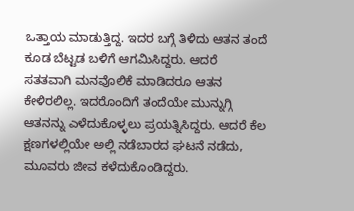ಒತ್ತಾಯ ಮಾಡುತ್ತಿದ್ದ. ಇದರ ಬಗ್ಗೆ ತಿಳಿದು ಆತನ ತಂದೆ ಕೂಡ ಬೆಟ್ಟಡ ಬಳಿಗೆ ಆಗಮಿಸಿದ್ದರು. ಆದರೆ ಸತತವಾಗಿ ಮನವೊಲಿಕೆ ಮಾಡಿದರೂ ಆತನ ಕೇಳಿರಲಿಲ್ಲ. ಇದರೊಂದಿಗೆ ತಂದೆಯೇ ಮುನ್ನುಗ್ಗಿ ಆತನನ್ನು ಎಳೆದುಕೊಳ್ಳಲು ಪ್ರಯತ್ನಿಸಿದ್ದರು. ಆದರೆ ಕೆಲ ಕ್ಷಣಗಳಲ್ಲಿಯೇ ಅಲ್ಲಿ ನಡೆಬಾರದ ಘಟನೆ ನಡೆದು, ಮೂವರು ಜೀವ ಕಳೆದುಕೊಂಡಿದ್ದರು.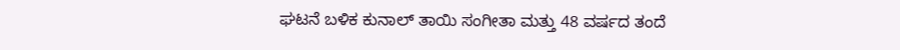ಘಟನೆ ಬಳಿಕ ಕುನಾಲ್ ತಾಯಿ ಸಂಗೀತಾ ಮತ್ತು 48 ವರ್ಷದ ತಂದೆ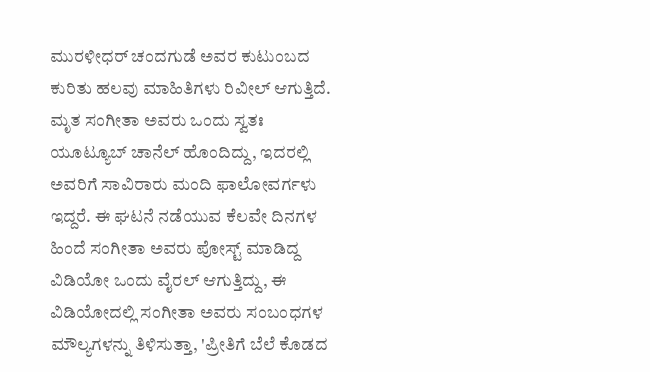ಮುರಳೀಧರ್ ಚಂದಗುಡೆ ಅವರ ಕುಟುಂಬದ ಕುರಿತು ಹಲವು ಮಾಹಿತಿಗಳು ರಿವೀಲ್ ಆಗುತ್ತಿದೆ. ಮೃತ ಸಂಗೀತಾ ಅವರು ಒಂದು ಸ್ವತಃ ಯೂಟ್ಯೂಬ್ ಚಾನೆಲ್ ಹೊಂದಿದ್ದು, ಇದರಲ್ಲಿ ಅವರಿಗೆ ಸಾವಿರಾರು ಮಂದಿ ಫಾಲೋವರ್ಗಳು ಇದ್ದರೆ. ಈ ಘಟನೆ ನಡೆಯುವ ಕೆಲವೇ ದಿನಗಳ ಹಿಂದೆ ಸಂಗೀತಾ ಅವರು ಪೋಸ್ಟ್ ಮಾಡಿದ್ದ ವಿಡಿಯೋ ಒಂದು ವೈರಲ್ ಆಗುತ್ತಿದ್ದು, ಈ ವಿಡಿಯೋದಲ್ಲಿ ಸಂಗೀತಾ ಅವರು ಸಂಬಂಧಗಳ ಮೌಲ್ಯಗಳನ್ನು ತಿಳಿಸುತ್ತಾ, 'ಪ್ರೀತಿಗೆ ಬೆಲೆ ಕೊಡದ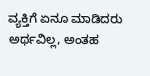ವ್ಯಕ್ತಿಗೆ ಏನೂ ಮಾಡಿದರು ಅರ್ಥವಿಲ್ಲ, ಅಂತಹ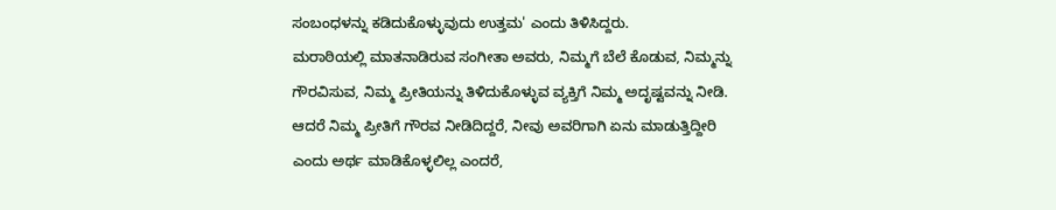ಸಂಬಂಧಳನ್ನು ಕಡಿದುಕೊಳ್ಳುವುದು ಉತ್ತಮ' ಎಂದು ತಿಳಿಸಿದ್ದರು.
ಮರಾಠಿಯಲ್ಲಿ ಮಾತನಾಡಿರುವ ಸಂಗೀತಾ ಅವರು, ನಿಮ್ಮಗೆ ಬೆಲೆ ಕೊಡುವ, ನಿಮ್ಮನ್ನು ಗೌರವಿಸುವ, ನಿಮ್ಮ ಪ್ರೀತಿಯನ್ನು ತಿಳಿದುಕೊಳ್ಳುವ ವ್ಯಕ್ತಿಗೆ ನಿಮ್ಮ ಅದೃಷ್ಟವನ್ನು ನೀಡಿ. ಆದರೆ ನಿಮ್ಮ ಪ್ರೀತಿಗೆ ಗೌರವ ನೀಡಿದಿದ್ದರೆ, ನೀವು ಅವರಿಗಾಗಿ ಏನು ಮಾಡುತ್ತಿದ್ದೀರಿ ಎಂದು ಅರ್ಥ ಮಾಡಿಕೊಳ್ಳಲಿಲ್ಲ ಎಂದರೆ,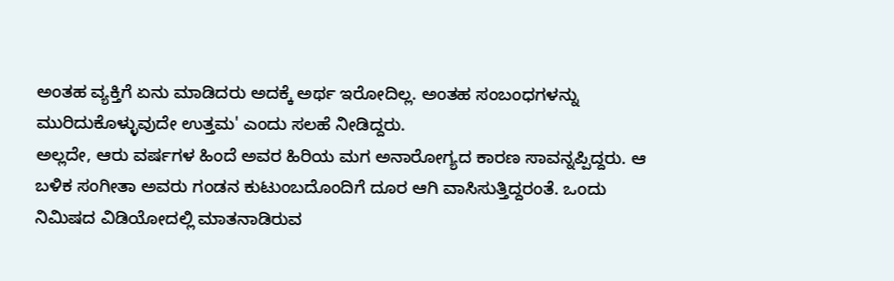ಅಂತಹ ವ್ಯಕ್ತಿಗೆ ಏನು ಮಾಡಿದರು ಅದಕ್ಕೆ ಅರ್ಥ ಇರೋದಿಲ್ಲ. ಅಂತಹ ಸಂಬಂಧಗಳನ್ನು ಮುರಿದುಕೊಳ್ಳುವುದೇ ಉತ್ತಮ' ಎಂದು ಸಲಹೆ ನೀಡಿದ್ದರು.
ಅಲ್ಲದೇ, ಆರು ವರ್ಷಗಳ ಹಿಂದೆ ಅವರ ಹಿರಿಯ ಮಗ ಅನಾರೋಗ್ಯದ ಕಾರಣ ಸಾವನ್ನಪ್ಪಿದ್ದರು. ಆ ಬಳಿಕ ಸಂಗೀತಾ ಅವರು ಗಂಡನ ಕುಟುಂಬದೊಂದಿಗೆ ದೂರ ಆಗಿ ವಾಸಿಸುತ್ತಿದ್ದರಂತೆ. ಒಂದು ನಿಮಿಷದ ವಿಡಿಯೋದಲ್ಲಿ ಮಾತನಾಡಿರುವ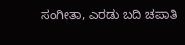ಸಂಗೀತಾ, ಎರಡು ಬದಿ ಚಪಾತಿ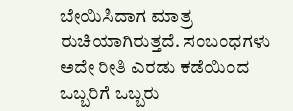ಬೇಯಿಸಿದಾಗ ಮಾತ್ರ ರುಚಿಯಾಗಿರುತ್ತದೆ. ಸಂಬಂಧಗಳು ಅದೇ ರೀತಿ ಎರಡು ಕಡೆಯಿಂದ ಒಬ್ಬರಿಗೆ ಒಬ್ಬರು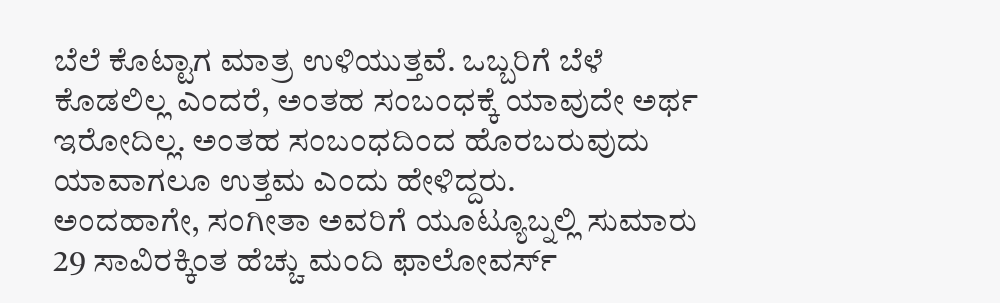ಬೆಲೆ ಕೊಟ್ಟಾಗ ಮಾತ್ರ ಉಳಿಯುತ್ತವೆ. ಒಬ್ಬರಿಗೆ ಬೆಳೆ ಕೊಡಲಿಲ್ಲ ಎಂದರೆ, ಅಂತಹ ಸಂಬಂಧಕ್ಕೆ ಯಾವುದೇ ಅರ್ಥ ಇರೋದಿಲ್ಲ. ಅಂತಹ ಸಂಬಂಧದಿಂದ ಹೊರಬರುವುದು ಯಾವಾಗಲೂ ಉತ್ತಮ ಎಂದು ಹೇಳಿದ್ದರು.
ಅಂದಹಾಗೇ, ಸಂಗೀತಾ ಅವರಿಗೆ ಯೂಟ್ಯೂಬ್ನಲ್ಲಿ ಸುಮಾರು 29 ಸಾವಿರಕ್ಕಿಂತ ಹೆಚ್ಚು ಮಂದಿ ಫಾಲೋವರ್ಸ್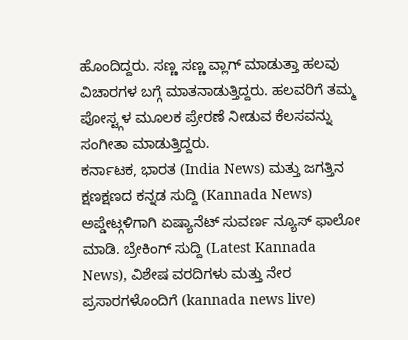ಹೊಂದಿದ್ದರು. ಸಣ್ಣ ಸಣ್ಣ ವ್ಲಾಗ್ ಮಾಡುತ್ತಾ ಹಲವು ವಿಚಾರಗಳ ಬಗ್ಗೆ ಮಾತನಾಡುತ್ತಿದ್ದರು. ಹಲವರಿಗೆ ತಮ್ಮ ಪೋಸ್ಟ್ಗಳ ಮೂಲಕ ಪ್ರೇರಣೆ ನೀಡುವ ಕೆಲಸವನ್ನು ಸಂಗೀತಾ ಮಾಡುತ್ತಿದ್ದರು.
ಕರ್ನಾಟಕ, ಭಾರತ (India News) ಮತ್ತು ಜಗತ್ತಿನ ಕ್ಷಣಕ್ಷಣದ ಕನ್ನಡ ಸುದ್ದಿ (Kannada News) ಅಪ್ಡೇಟ್ಗಳಿಗಾಗಿ ಏಷ್ಯಾನೆಟ್ ಸುವರ್ಣ ನ್ಯೂಸ್ ಫಾಲೋ ಮಾಡಿ. ಬ್ರೇಕಿಂಗ್ ಸುದ್ದಿ (Latest Kannada News), ವಿಶೇಷ ವರದಿಗಳು ಮತ್ತು ನೇರ ಪ್ರಸಾರಗಳೊಂದಿಗೆ (kannada news live)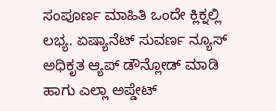ಸಂಪೂರ್ಣ ಮಾಹಿತಿ ಒಂದೇ ಕ್ಲಿಕ್ನಲ್ಲಿ ಲಭ್ಯ. ಏಷ್ಯಾನೆಟ್ ಸುವರ್ಣ ನ್ಯೂಸ್ ಅಧಿಕೃತ ಆ್ಯಪ್ ಡೌನ್ಲೋಡ್ ಮಾಡಿ ಹಾಗು ಎಲ್ಲಾ ಅಪ್ಡೇಟ್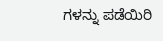ಗಳನ್ನು ಪಡೆಯಿರಿ